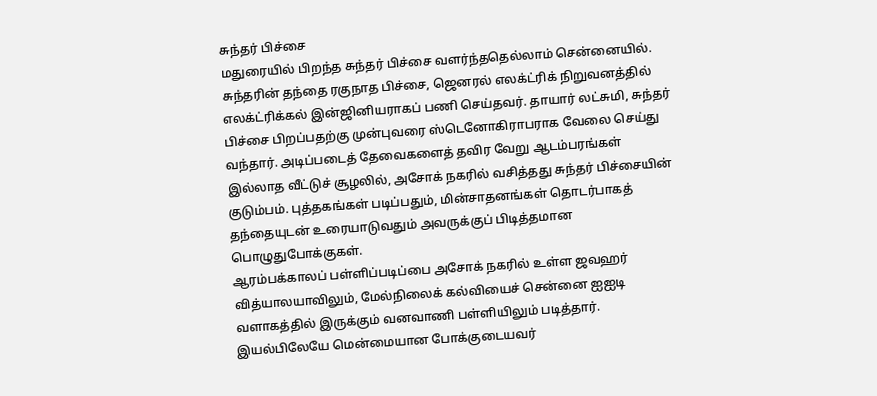சுந்தர் பிச்சை
மதுரையில் பிறந்த சுந்தர் பிச்சை வளர்ந்ததெல்லாம் சென்னையில். சுந்தரின் தந்தை ரகுநாத பிச்சை, ஜெனரல் எலக்ட்ரிக் நிறுவனத்தில் எலக்ட்ரிக்கல் இன்ஜினியராகப் பணி செய்தவர். தாயார் லட்சுமி, சுந்தர் பிச்சை பிறப்பதற்கு முன்புவரை ஸ்டெனோகிராபராக வேலை செய்து வந்தார். அடிப்படைத் தேவைகளைத் தவிர வேறு ஆடம்பரங்கள் இல்லாத வீட்டுச் சூழலில், அசோக் நகரில் வசித்தது சுந்தர் பிச்சையின் குடும்பம். புத்தகங்கள் படிப்பதும், மின்சாதனங்கள் தொடர்பாகத் தந்தையுடன் உரையாடுவதும் அவருக்குப் பிடித்தமான பொழுதுபோக்குகள்.
ஆரம்பக்காலப் பள்ளிப்படிப்பை அசோக் நகரில் உள்ள ஜவஹர் வித்யாலயாவிலும், மேல்நிலைக் கல்வியைச் சென்னை ஐஐடி வளாகத்தில் இருக்கும் வனவாணி பள்ளியிலும் படித்தார். இயல்பிலேயே மென்மையான போக்குடையவர்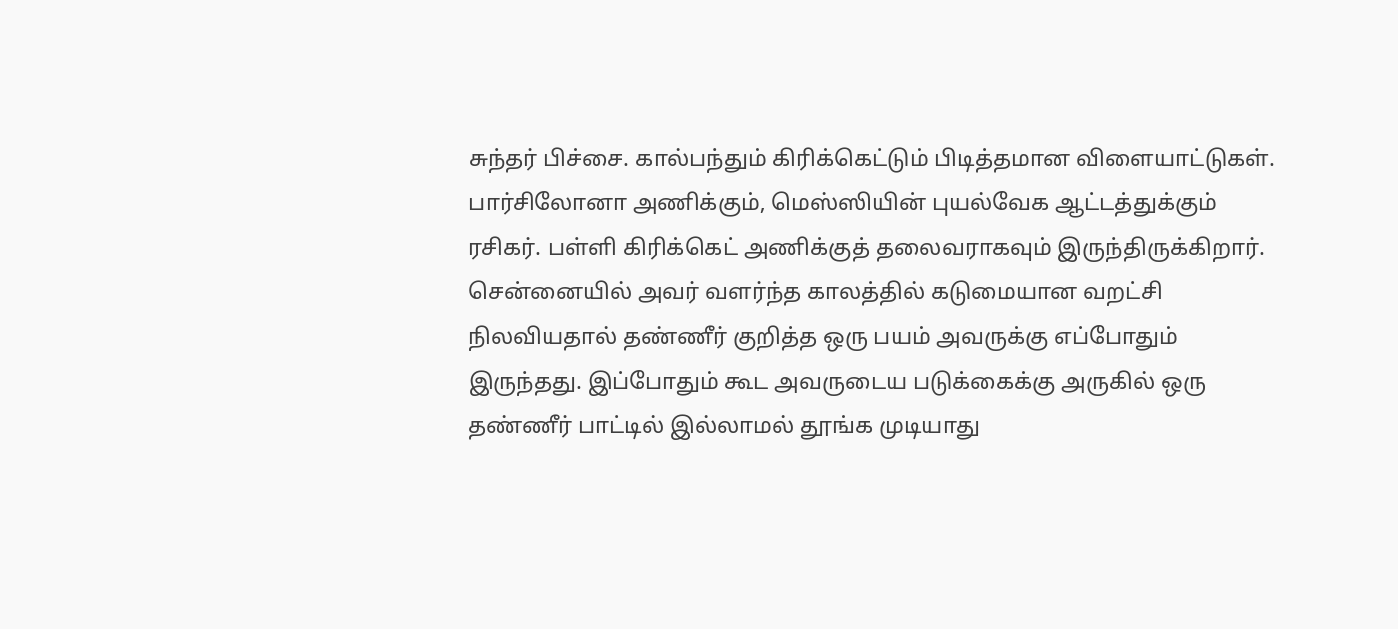சுந்தர் பிச்சை. கால்பந்தும் கிரிக்கெட்டும் பிடித்தமான விளையாட்டுகள். பார்சிலோனா அணிக்கும், மெஸ்ஸியின் புயல்வேக ஆட்டத்துக்கும் ரசிகர். பள்ளி கிரிக்கெட் அணிக்குத் தலைவராகவும் இருந்திருக்கிறார்.
சென்னையில் அவர் வளர்ந்த காலத்தில் கடுமையான வறட்சி நிலவியதால் தண்ணீர் குறித்த ஒரு பயம் அவருக்கு எப்போதும் இருந்தது. இப்போதும் கூட அவருடைய படுக்கைக்கு அருகில் ஒரு தண்ணீர் பாட்டில் இல்லாமல் தூங்க முடியாது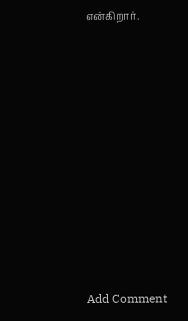என்கிறார்.










Add Comment